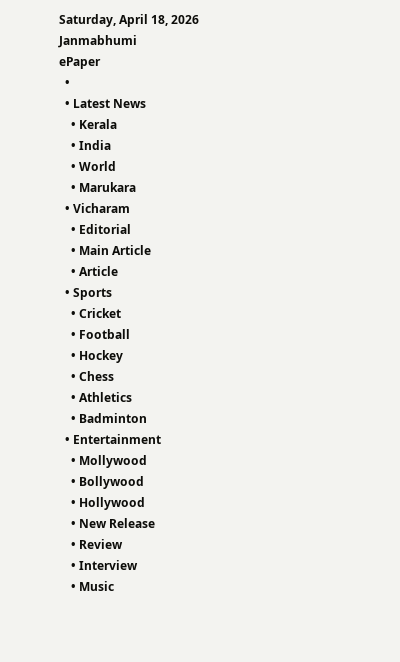Saturday, April 18, 2026
Janmabhumi
ePaper
  •
  • Latest News
    • Kerala
    • India
    • World
    • Marukara
  • Vicharam
    • Editorial
    • Main Article
    • Article
  • Sports
    • Cricket
    • Football
    • Hockey
    • Chess
    • Athletics
    • Badminton
  • Entertainment
    • Mollywood
    • Bollywood
    • Hollywood
    • New Release
    • Review
    • Interview
    • Music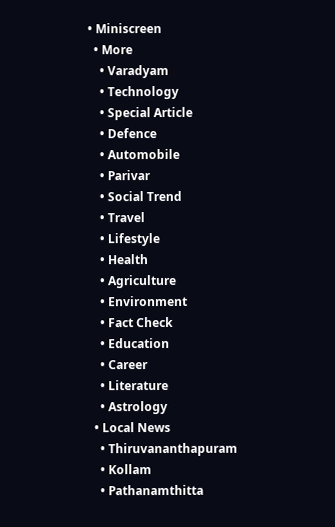• Miniscreen
  • More
    • Varadyam
    • Technology
    • Special Article
    • Defence
    • Automobile
    • Parivar
    • Social Trend
    • Travel
    • Lifestyle
    • Health
    • Agriculture
    • Environment
    • Fact Check
    • Education
    • Career
    • Literature
    • Astrology
  • Local News
    • Thiruvananthapuram
    • Kollam
    • Pathanamthitta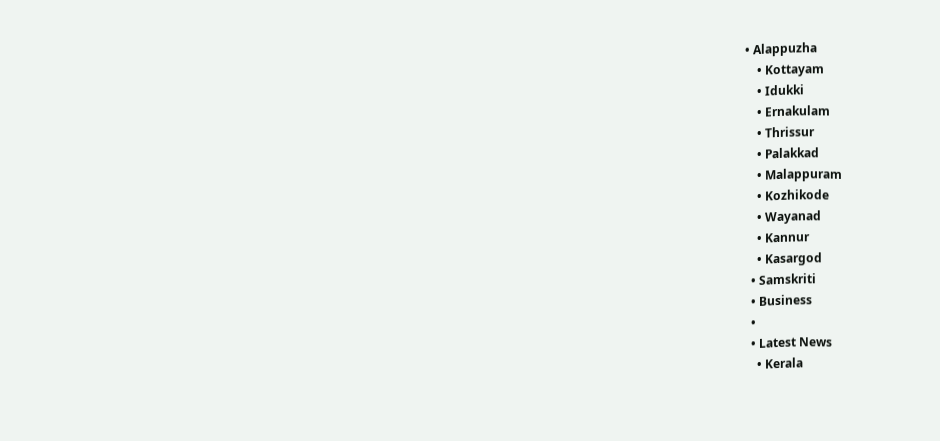• Alappuzha
    • Kottayam
    • Idukki
    • Ernakulam
    • Thrissur
    • Palakkad
    • Malappuram
    • Kozhikode
    • Wayanad
    • Kannur
    • Kasargod
  • Samskriti
  • Business
  •
  • Latest News
    • Kerala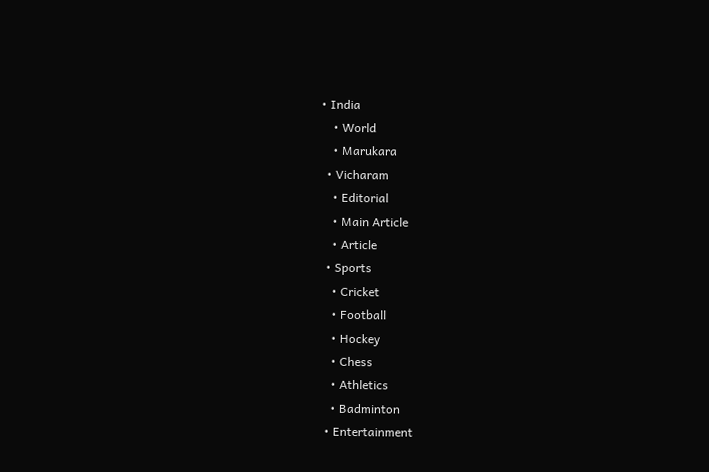• India
    • World
    • Marukara
  • Vicharam
    • Editorial
    • Main Article
    • Article
  • Sports
    • Cricket
    • Football
    • Hockey
    • Chess
    • Athletics
    • Badminton
  • Entertainment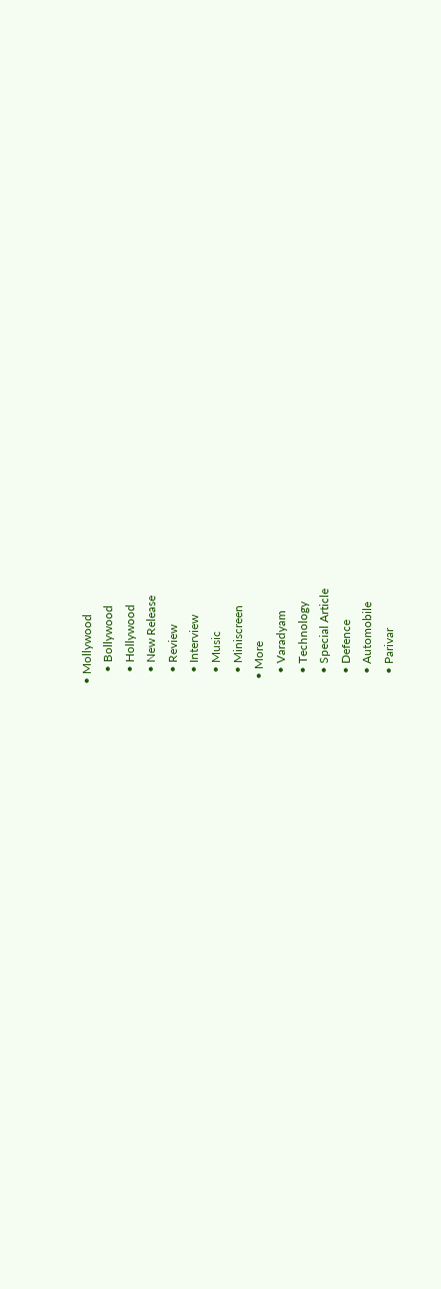• Mollywood
    • Bollywood
    • Hollywood
    • New Release
    • Review
    • Interview
    • Music
    • Miniscreen
  • More
    • Varadyam
    • Technology
    • Special Article
    • Defence
    • Automobile
    • Parivar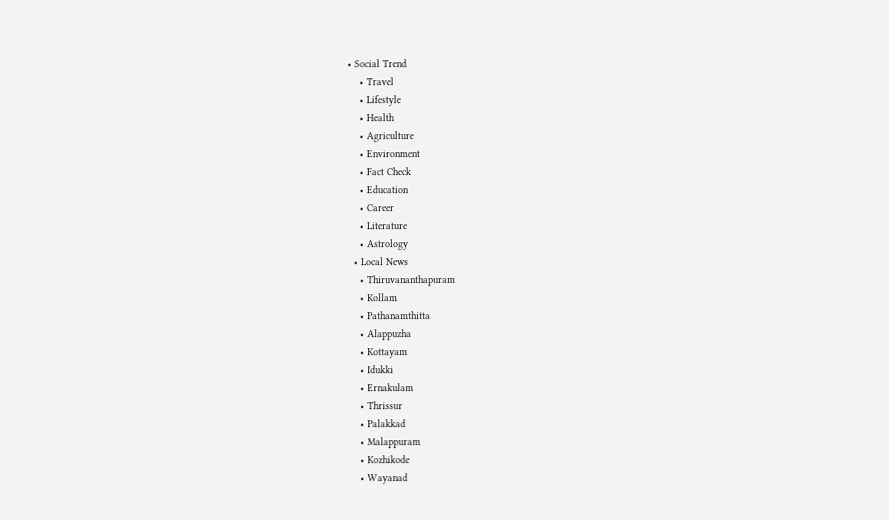• Social Trend
    • Travel
    • Lifestyle
    • Health
    • Agriculture
    • Environment
    • Fact Check
    • Education
    • Career
    • Literature
    • Astrology
  • Local News
    • Thiruvananthapuram
    • Kollam
    • Pathanamthitta
    • Alappuzha
    • Kottayam
    • Idukki
    • Ernakulam
    • Thrissur
    • Palakkad
    • Malappuram
    • Kozhikode
    • Wayanad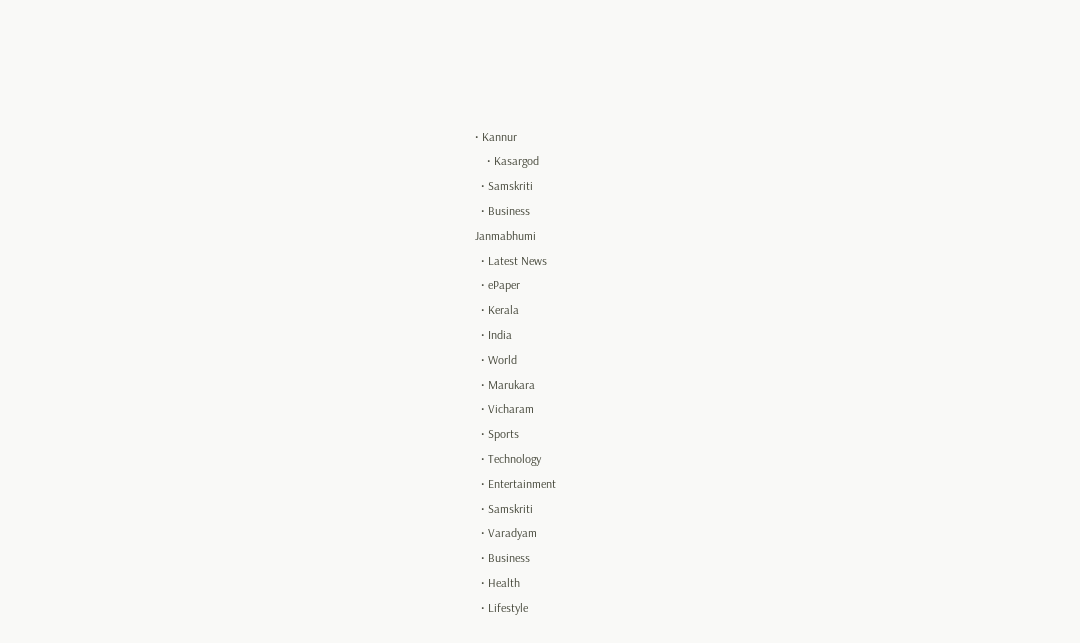• Kannur
    • Kasargod
  • Samskriti
  • Business
Janmabhumi
  • Latest News
  • ePaper
  • Kerala
  • India
  • World
  • Marukara
  • Vicharam
  • Sports
  • Technology
  • Entertainment
  • Samskriti
  • Varadyam
  • Business
  • Health
  • Lifestyle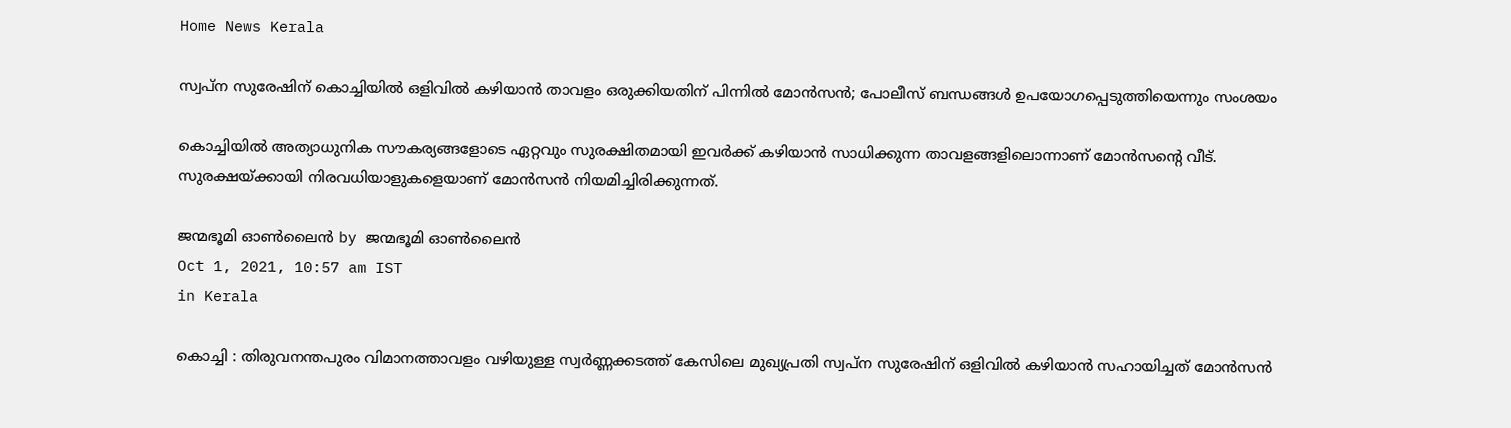Home News Kerala

സ്വപ്‌ന സുരേഷിന് കൊച്ചിയില്‍ ഒളിവില്‍ കഴിയാന്‍ താവളം ഒരുക്കിയതിന് പിന്നില്‍ മോന്‍സന്‍; പോലീസ് ബന്ധങ്ങള്‍ ഉപയോഗപ്പെടുത്തിയെന്നും സംശയം

കൊച്ചിയില്‍ അത്യാധുനിക സൗകര്യങ്ങളോടെ ഏറ്റവും സുരക്ഷിതമായി ഇവര്‍ക്ക് കഴിയാന്‍ സാധിക്കുന്ന താവളങ്ങളിലൊന്നാണ് മോന്‍സന്റെ വീട്. സുരക്ഷയ്‌ക്കായി നിരവധിയാളുകളെയാണ് മോന്‍സന്‍ നിയമിച്ചിരിക്കുന്നത്.

ജന്മഭൂമി ഓണ്‍ലൈന്‍ by ജന്മഭൂമി ഓണ്‍ലൈന്‍
Oct 1, 2021, 10:57 am IST
in Kerala

കൊച്ചി : തിരുവനന്തപുരം വിമാനത്താവളം വഴിയുള്ള സ്വര്‍ണ്ണക്കടത്ത് കേസിലെ മുഖ്യപ്രതി സ്വപ്‌ന സുരേഷിന് ഒളിവില്‍ കഴിയാന്‍ സഹായിച്ചത് മോന്‍സന്‍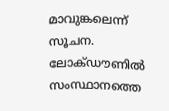മാവുങ്കലെന്ന് സൂചന. ലോക്ഡൗണില്‍ സംസ്ഥാനത്തെ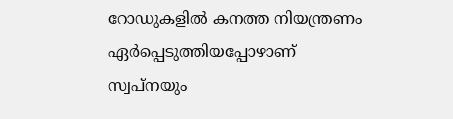റോഡുകളില്‍ കനത്ത നിയന്ത്രണം ഏര്‍പ്പെടുത്തിയപ്പോഴാണ് സ്വപ്‌നയും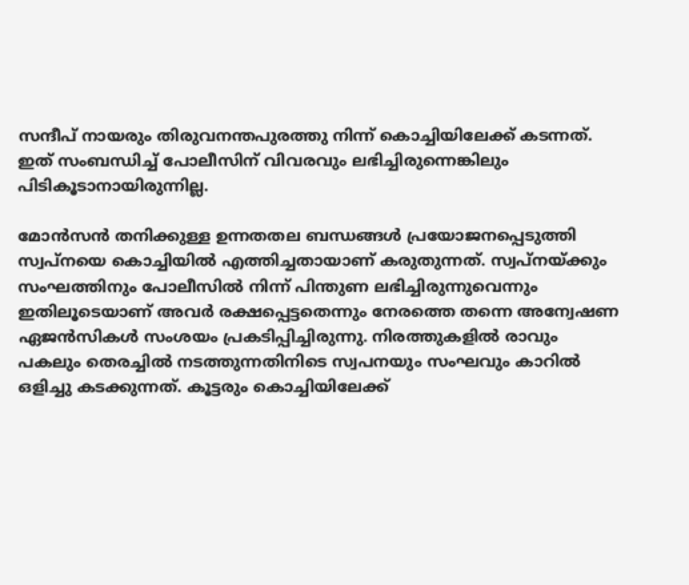സന്ദീപ് നായരും തിരുവനന്തപുരത്തു നിന്ന് കൊച്ചിയിലേക്ക് കടന്നത്. ഇത് സംബന്ധിച്ച് പോലീസിന് വിവരവും ലഭിച്ചിരുന്നെങ്കിലും പിടികൂടാനായിരുന്നില്ല.

മോന്‍സന്‍ തനിക്കുള്ള ഉന്നതതല ബന്ധങ്ങള്‍ പ്രയോജനപ്പെടുത്തി സ്വപ്നയെ കൊച്ചിയില്‍ എത്തിച്ചതായാണ് കരുതുന്നത്. സ്വപ്നയ്‌ക്കും സംഘത്തിനും പോലീസില്‍ നിന്ന് പിന്തുണ ലഭിച്ചിരുന്നുവെന്നും ഇതിലൂടെയാണ് അവര്‍ രക്ഷപ്പെട്ടതെന്നും നേരത്തെ തന്നെ അന്വേഷണ ഏജന്‍സികള്‍ സംശയം പ്രകടിപ്പിച്ചിരുന്നു. നിരത്തുകളില്‍ രാവും പകലും തെരച്ചില്‍ നടത്തുന്നതിനിടെ സ്വപനയും സംഘവും കാറില്‍ ഒളിച്ചു കടക്കുന്നത്. കൂട്ടരും കൊച്ചിയിലേക്ക്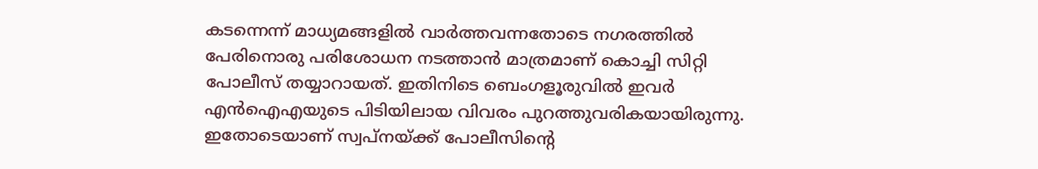കടന്നെന്ന് മാധ്യമങ്ങളില്‍ വാര്‍ത്തവന്നതോടെ നഗരത്തില്‍ പേരിനൊരു പരിശോധന നടത്താന്‍ മാത്രമാണ് കൊച്ചി സിറ്റി പോലീസ് തയ്യാറായത്. ഇതിനിടെ ബെംഗളൂരുവില്‍ ഇവര്‍ എന്‍ഐഎയുടെ പിടിയിലായ വിവരം പുറത്തുവരികയായിരുന്നു. ഇതോടെയാണ് സ്വപ്‌നയ്‌ക്ക് പോലീസിന്റെ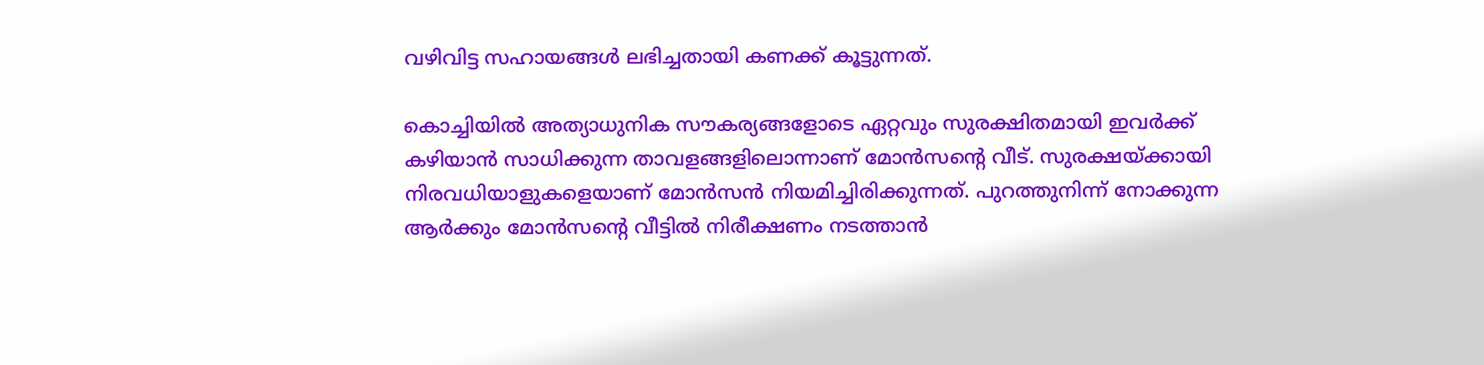വഴിവിട്ട സഹായങ്ങള്‍ ലഭിച്ചതായി കണക്ക് കൂട്ടുന്നത്.

കൊച്ചിയില്‍ അത്യാധുനിക സൗകര്യങ്ങളോടെ ഏറ്റവും സുരക്ഷിതമായി ഇവര്‍ക്ക് കഴിയാന്‍ സാധിക്കുന്ന താവളങ്ങളിലൊന്നാണ് മോന്‍സന്റെ വീട്. സുരക്ഷയ്‌ക്കായി നിരവധിയാളുകളെയാണ് മോന്‍സന്‍ നിയമിച്ചിരിക്കുന്നത്. പുറത്തുനിന്ന് നോക്കുന്ന ആര്‍ക്കും മോന്‍സന്റെ വീട്ടില്‍ നിരീക്ഷണം നടത്താന്‍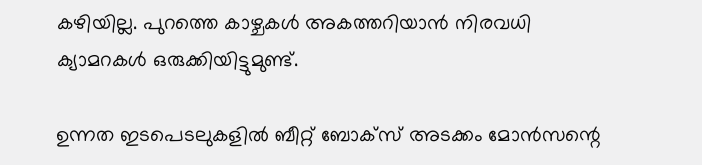കഴിയില്ല. പുറത്തെ കാഴ്ചകള്‍ അകത്തറിയാന്‍ നിരവധി ക്യാമറകള്‍ ഒരുക്കിയിട്ടുമുണ്ട്.

ഉന്നത ഇടപെടലുകളില്‍ ബീറ്റ് ബോക്സ് അടക്കം മോന്‍സന്റെ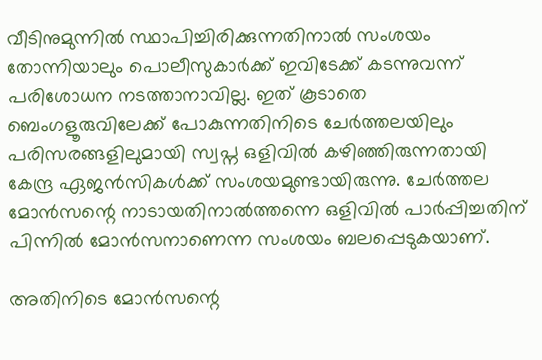വീടിനുമുന്നില്‍ സ്ഥാപിച്ചിരിക്കുന്നതിനാല്‍ സംശയം തോന്നിയാലും പൊലീസുകാര്‍ക്ക് ഇവിടേക്ക് കടന്നുവന്ന് പരിശോധന നടത്താനാവില്ല. ഇത് കൂടാതെ ബെംഗളൂരുവിലേക്ക് പോകുന്നതിനിടെ ചേര്‍ത്തലയിലും പരിസരങ്ങളിലുമായി സ്വപ്ന ഒളിവില്‍ കഴിഞ്ഞിരുന്നതായി കേന്ദ്ര ഏജന്‍സികള്‍ക്ക് സംശയമുണ്ടായിരുന്നു. ചേര്‍ത്തല മോന്‍സന്റെ നാടായതിനാല്‍ത്തന്നെ ഒളിവില്‍ പാര്‍പ്പിച്ചതിന് പിന്നില്‍ മോന്‍സനാണെന്ന സംശയം ബലപ്പെടുകയാണ്.

അതിനിടെ മോന്‍സന്റെ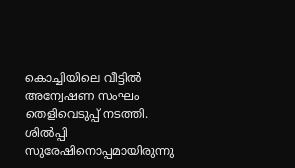കൊച്ചിയിലെ വീട്ടില്‍ അന്വേഷണ സംഘം തെളിവെടുപ്പ് നടത്തി. ശില്‍പ്പി സുരേഷിനൊപ്പമായിരുന്നു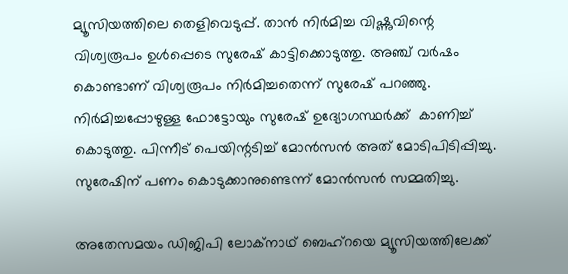മ്യൂസിയത്തിലെ തെളിവെടുപ്പ്. താന്‍ നിര്‍മിച്ച വിഷ്ണുവിന്റെ വിശ്വരൂപം ഉള്‍പ്പെടെ സുരേഷ് കാട്ടിക്കൊടുത്തു. അഞ്ച് വര്‍ഷം കൊണ്ടാണ് വിശ്വരൂപം നിര്‍മിച്ചതെന്ന് സുരേഷ് പറഞ്ഞു. നിര്‍മിച്ചപ്പോഴുള്ള ഫോട്ടോയും സുരേഷ് ഉദ്യോഗസ്ഥര്‍ക്ക്  കാണിച്ച് കൊടുത്തു. പിന്നീട് പെയിന്റടിച്ച് മോന്‍സന്‍ അത് മോടിപിടിപ്പിച്ചു. സുരേഷിന് പണം കൊടുക്കാനുണ്ടെന്ന് മോന്‍സന്‍ സമ്മതിച്ചു.

അതേസമയം ഡിജിപി ലോക്‌നാഥ് ബെഹ്‌റയെ മ്യൂസിയത്തിലേക്ക്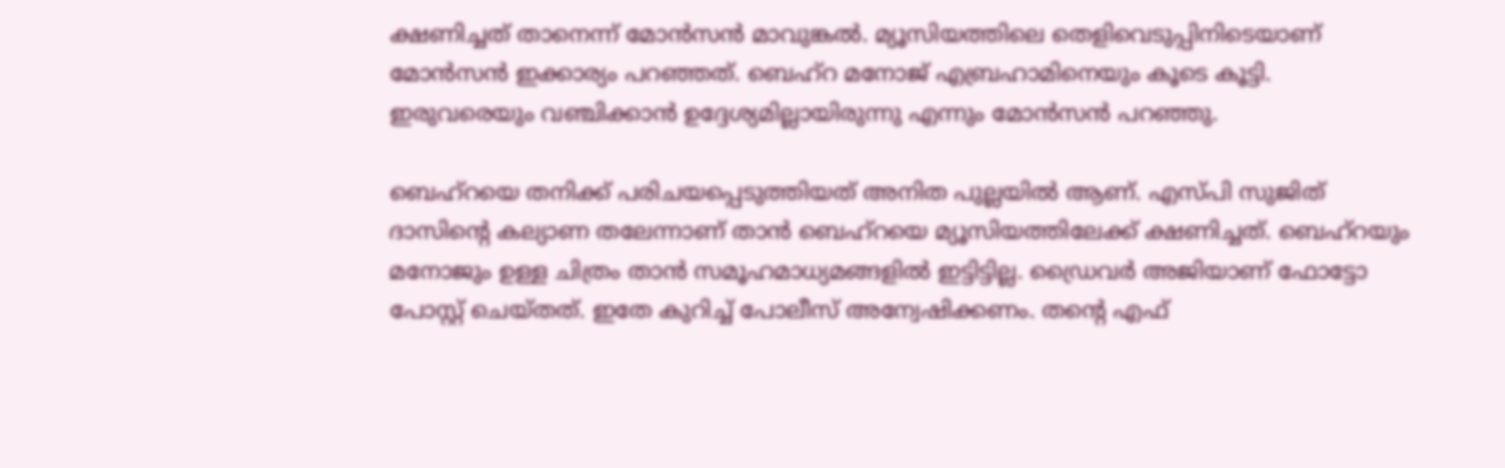ക്ഷണിച്ചത് താനെന്ന് മോന്‍സന്‍ മാവുങ്കല്‍. മ്യൂസിയത്തിലെ തെളിവെടുപ്പിനിടെയാണ് മോന്‍സന്‍ ഇക്കാര്യം പറഞ്ഞത്. ബെഹ്‌റ മനോജ് എബ്രഹാമിനെയും കൂടെ കൂട്ടി. ഇരുവരെയും വഞ്ചിക്കാന്‍ ഉദ്ദേശ്യമില്ലായിരുന്നു എന്നും മോന്‍സന്‍ പറഞ്ഞു.

ബെഹ്‌റയെ തനിക്ക് പരിചയപ്പെടുത്തിയത് അനിത പുല്ലയില്‍ ആണ്. എസ്പി സുജിത് ദാസിന്റെ കല്യാണ തലേന്നാണ് താന്‍ ബെഹ്‌റയെ മ്യൂസിയത്തിലേക്ക് ക്ഷണിച്ചത്. ബെഹ്‌റയും മനോജും ഉള്ള ചിത്രം താന്‍ സമൂഹമാധ്യമങ്ങളില്‍ ഇട്ടിട്ടില്ല. ഡ്രൈവര്‍ അജിയാണ് ഫോട്ടോ പോസ്റ്റ് ചെയ്തത്. ഇതേ കുറിച്ച് പോലീസ് അന്വേഷിക്കണം. തന്റെ എഫ്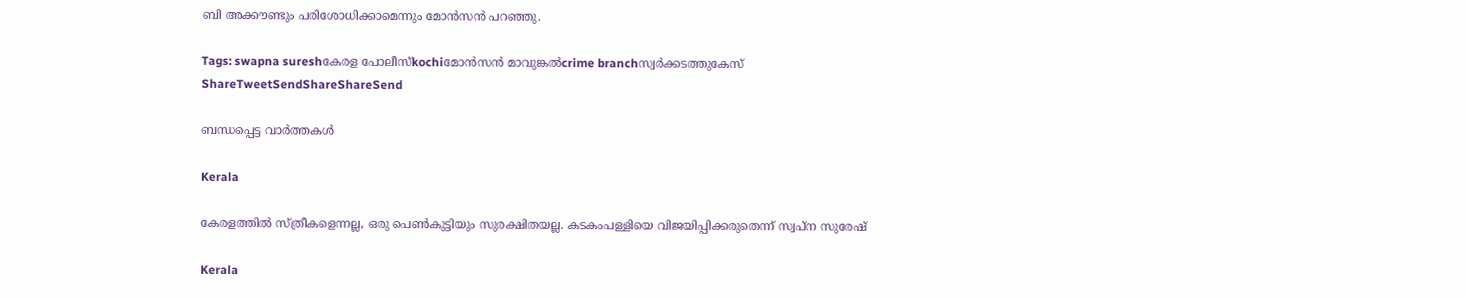ബി അക്കൗണ്ടും പരിശോധിക്കാമെന്നും മോന്‍സന്‍ പറഞ്ഞു.

Tags: swapna sureshകേരള പോലീസ്kochiമോന്‍സന്‍ മാവുങ്കല്‍crime branchസ്വര്‍ക്കടത്തുകേസ്
ShareTweetSendShareShareSend

ബന്ധപ്പെട്ട വാര്‍ത്തകള്‍

Kerala

കേരളത്തില്‍ സ്ത്രീകളെന്നല്ല, ഒരു പെണ്‍കുട്ടിയും സുരക്ഷിതയല്ല. കടകംപള്ളിയെ വിജയിപ്പിക്കരുതെന്ന് സ്വപ്ന സുരേഷ്

Kerala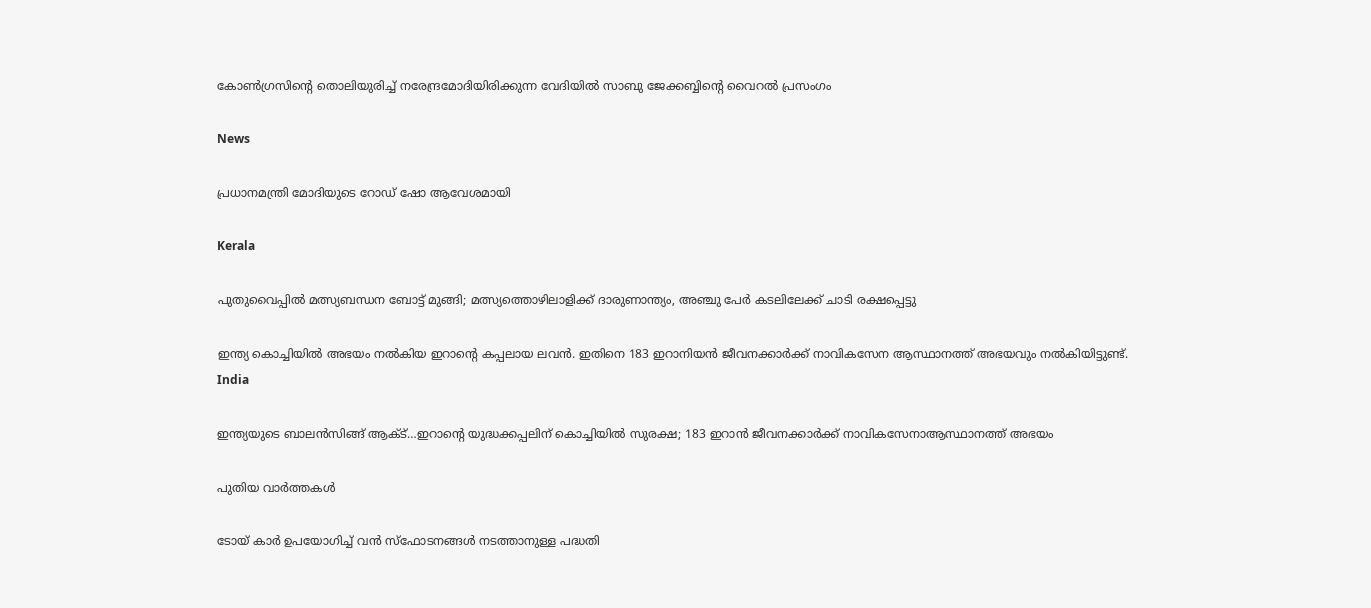കോണ്‍ഗ്രസിന്റെ തൊലിയുരിച്ച് നരേന്ദ്രമോദിയിരിക്കുന്ന വേദിയില്‍ സാബു ജേക്കബ്ബിന്റെ വൈറല്‍ പ്രസംഗം

News

പ്രധാനമന്ത്രി മോദിയുടെ റോഡ് ഷോ ആവേശമായി

Kerala

പുതുവൈപ്പിൽ മത്സ്യബന്ധന ബോട്ട് മുങ്ങി; മത്സ്യത്തൊഴിലാളിക്ക് ദാരുണാന്ത്യം, അഞ്ചു പേർ കടലിലേക്ക് ചാടി രക്ഷപ്പെട്ടു

ഇന്ത്യ കൊച്ചിയില്‍ അഭയം നല്‍കിയ ഇറാന്‍റെ കപ്പലായ ലവന്‍. ഇതിനെ 183 ഇറാനിയന്‍ ജീവനക്കാര്‍ക്ക് നാവികസേന ആസ്ഥാനത്ത് അഭയവും നല്‍കിയിട്ടുണ്ട്.
India

ഇന്ത്യയുടെ ബാലന്‍സിങ്ങ് ആക്ട്…ഇറാന്റെ യുദ്ധക്കപ്പലിന് കൊച്ചിയില്‍ സുരക്ഷ; 183 ഇറാന്‍ ജീവനക്കാര്‍ക്ക് നാവികസേനാആസ്ഥാനത്ത് അഭയം

പുതിയ വാര്‍ത്തകള്‍

ടോയ് കാർ ഉപയോഗിച്ച് വൻ സ്ഫോടനങ്ങൾ നടത്താനുള്ള പദ്ധതി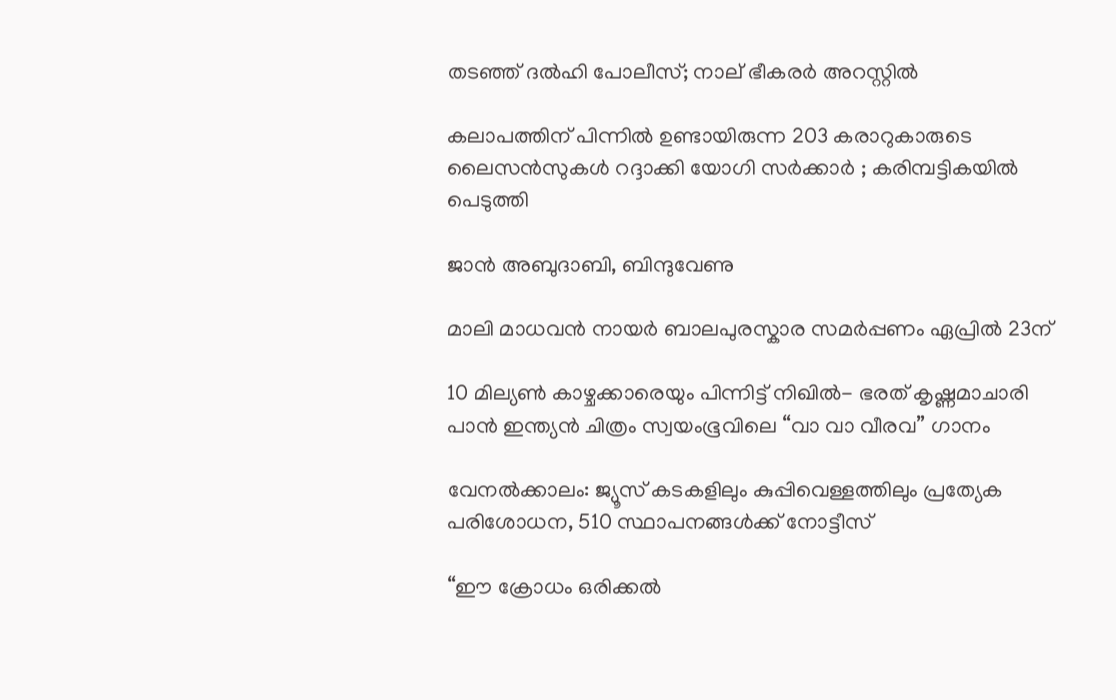തടഞ്ഞ് ദൽഹി പോലീസ്; നാല് ഭീകരർ അറസ്റ്റിൽ

കലാപത്തിന് പിന്നിൽ ഉണ്ടായിരുന്ന 203 കരാറുകാരുടെ ലൈസൻസുകൾ റദ്ദാക്കി യോഗി സർക്കാർ ; കരിമ്പട്ടികയിൽ പെടുത്തി

ജാൻ അബുദാബി, ബിന്ദുവേണു

മാലി മാധവൻ നായർ ബാലപുരസ്കാര സമർപ്പണം ഏപ്രിൽ 23ന്

10 മില്യൺ കാഴ്ചക്കാരെയും പിന്നിട്ട് നിഖിൽ- ഭരത് കൃഷ്ണമാചാരി പാൻ ഇന്ത്യൻ ചിത്രം സ്വയംഭൂവിലെ “വാ വാ വീരവ” ഗാനം

വേനല്‍ക്കാലം: ജ്യൂസ് കടകളിലും കുപ്പിവെള്ളത്തിലും പ്രത്യേക പരിശോധന, 510 സ്ഥാപനങ്ങള്‍ക്ക് നോട്ടീസ്

“ഈ ക്രോധം ഒരിക്കൽ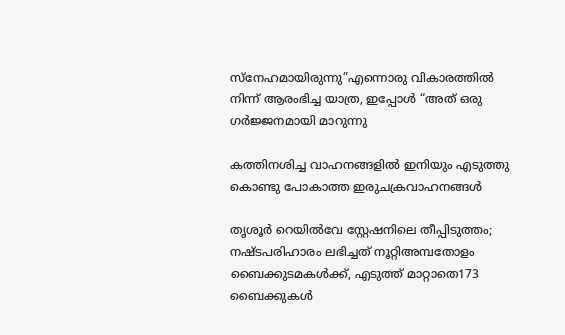സ്നേഹമായിരുന്നു”എന്നൊരു വികാരത്തിൽ നിന്ന് ആരംഭിച്ച യാത്ര, ഇപ്പോൾ “അത് ഒരു ഗർജ്ജനമായി മാറുന്നു

കത്തിനശിച്ച വാഹനങ്ങളില്‍ ഇനിയും എടുത്തു കൊണ്ടു പോകാത്ത ഇരുചക്രവാഹനങ്ങള്‍

തൃശൂര്‍ റെയില്‍വേ സ്റ്റേഷനിലെ തീപ്പിടുത്തം; നഷ്ടപരിഹാരം ലഭിച്ചത് നൂറ്റിഅമ്പതോളം ബൈക്കുടമകള്‍ക്ക്, എടുത്ത് മാറ്റാതെ173 ബൈക്കുകള്‍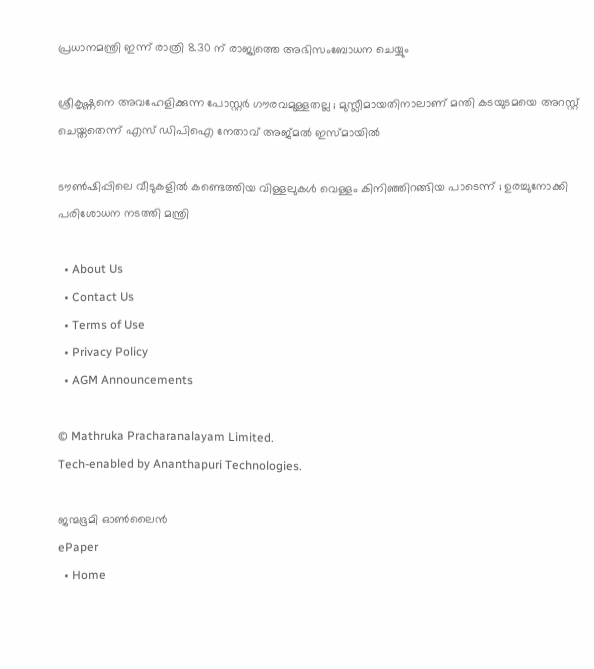പ്രധാനമന്ത്രി ഇന്ന് രാത്രി 8.30 ന് രാജ്യത്തെ അഭിസംബോധന ചെയ്യും

ശ്രീകൃഷ്ണനെ അവഹേളിക്കുന്ന പോസ്റ്റർ ഗൗരവമുള്ളതല്ല ; മുസ്ലീമായതിനാലാണ് മന്തി കടയുടമയെ അറസ്റ്റ് ചെയ്തതെന്ന് എസ് ഡിപിഐ നേതാവ് അജ്മൽ ഇസ്മായിൽ

ടൗണ്‍ഷിപ്പിലെ വീടുകളില്‍ കണ്ടെത്തിയ വിള്ളലുകൾ വെള്ളം കിനിഞ്ഞിറങ്ങിയ പാടെന്ന് ; ഉരച്ചുനോക്കി പരിശോധന നടത്തി മന്ത്രി

  • About Us
  • Contact Us
  • Terms of Use
  • Privacy Policy
  • AGM Announcements

© Mathruka Pracharanalayam Limited.
Tech-enabled by Ananthapuri Technologies.

ജന്മഭൂമി ഓണ്‍ലൈന്‍
ePaper
  • Home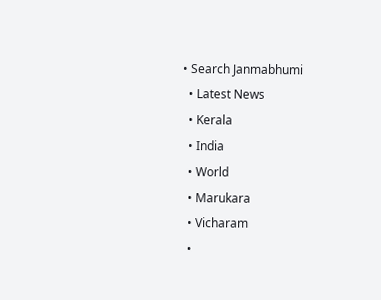• Search Janmabhumi
  • Latest News
  • Kerala
  • India
  • World
  • Marukara
  • Vicharam
  •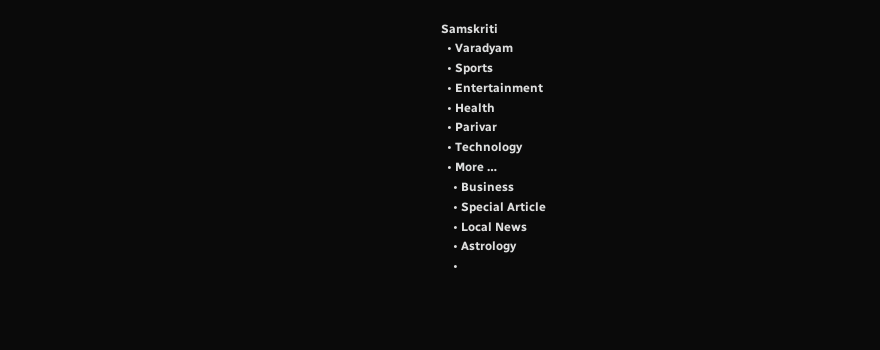Samskriti
  • Varadyam
  • Sports
  • Entertainment
  • Health
  • Parivar
  • Technology
  • More …
    • Business
    • Special Article
    • Local News
    • Astrology
    •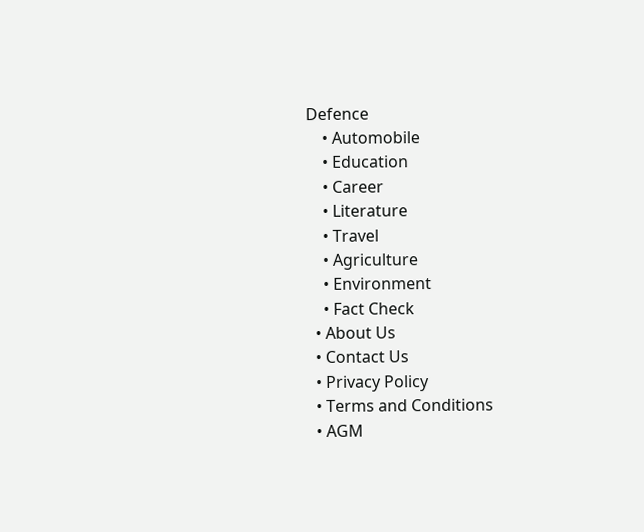Defence
    • Automobile
    • Education
    • Career
    • Literature
    • Travel
    • Agriculture
    • Environment
    • Fact Check
  • About Us
  • Contact Us
  • Privacy Policy
  • Terms and Conditions
  • AGM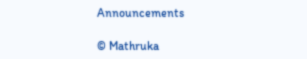Announcements

© Mathruka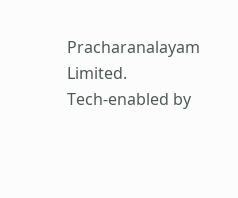Pracharanalayam Limited.
Tech-enabled by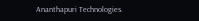Ananthapuri Technologies.